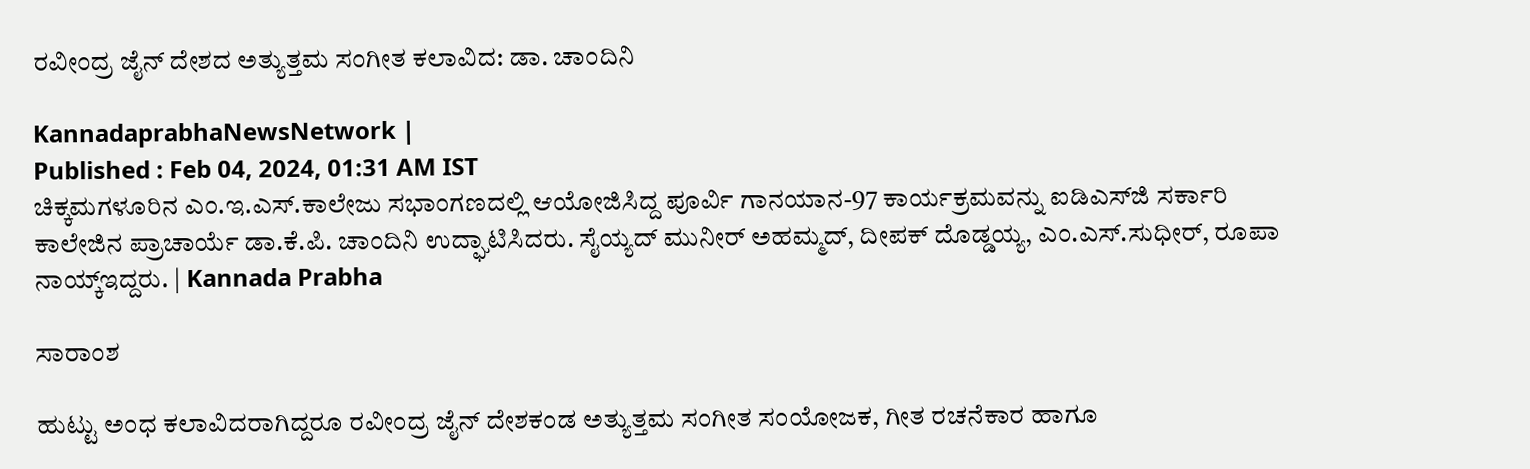ರವೀಂದ್ರ ಜೈನ್‌ ದೇಶದ ಅತ್ಯುತ್ತಮ ಸಂಗೀತ ಕಲಾವಿದ: ಡಾ. ಚಾಂದಿನಿ

KannadaprabhaNewsNetwork |
Published : Feb 04, 2024, 01:31 AM IST
ಚಿಕ್ಕಮಗಳೂರಿನ ಎಂ.ಇ.ಎಸ್.ಕಾಲೇಜು ಸಭಾಂಗಣದಲ್ಲಿ ಆಯೋಜಿಸಿದ್ದ ಪೂರ್ವಿ ಗಾನಯಾನ-97 ಕಾರ್ಯಕ್ರಮವನ್ನು ಐಡಿಎಸ್‌ಜಿ ಸರ್ಕಾರಿ ಕಾಲೇಜಿನ ಪ್ರಾಚಾರ್ಯೆ ಡಾ.ಕೆ.ಪಿ. ಚಾಂದಿನಿ ಉದ್ಘಾಟಿಸಿದರು. ಸೈಯ್ಯದ್ ಮುನೀರ್‌ ಅಹಮ್ಮದ್, ದೀಪಕ್‌ ದೊಡ್ಡಯ್ಯ, ಎಂ.ಎಸ್.ಸುಧೀರ್, ರೂಪಾ ನಾಯ್ಕ್‌ಇದ್ದರು. | Kannada Prabha

ಸಾರಾಂಶ

ಹುಟ್ಟು ಅಂಧ ಕಲಾವಿದರಾಗಿದ್ದರೂ ರವೀಂದ್ರ ಜೈನ್‌ ದೇಶಕಂಡ ಅತ್ಯುತ್ತಮ ಸಂಗೀತ ಸಂಯೋಜಕ, ಗೀತ ರಚನೆಕಾರ ಹಾಗೂ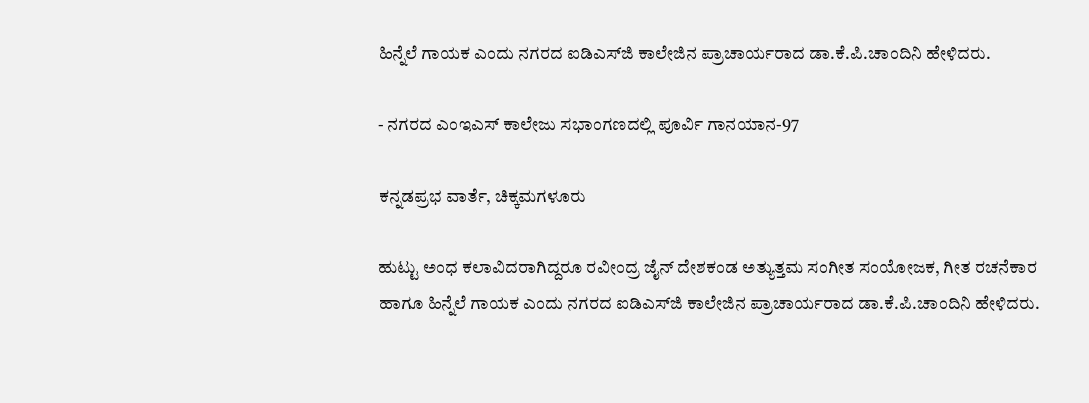ಹಿನ್ನೆಲೆ ಗಾಯಕ ಎಂದು ನಗರದ ಐಡಿಎಸ್‌ಜಿ ಕಾಲೇಜಿನ ಪ್ರಾಚಾರ್ಯರಾದ ಡಾ.ಕೆ.ಪಿ.ಚಾಂದಿನಿ ಹೇಳಿದರು.

- ನಗರದ ಎಂಇಎಸ್ ಕಾಲೇಜು ಸಭಾಂಗಣದಲ್ಲಿ ಪೂರ್ವಿ ಗಾನಯಾನ-97

ಕನ್ನಡಪ್ರಭ ವಾರ್ತೆ, ಚಿಕ್ಕಮಗಳೂರು

ಹುಟ್ಟು ಅಂಧ ಕಲಾವಿದರಾಗಿದ್ದರೂ ರವೀಂದ್ರ ಜೈನ್‌ ದೇಶಕಂಡ ಅತ್ಯುತ್ತಮ ಸಂಗೀತ ಸಂಯೋಜಕ, ಗೀತ ರಚನೆಕಾರ ಹಾಗೂ ಹಿನ್ನೆಲೆ ಗಾಯಕ ಎಂದು ನಗರದ ಐಡಿಎಸ್‌ಜಿ ಕಾಲೇಜಿನ ಪ್ರಾಚಾರ್ಯರಾದ ಡಾ.ಕೆ.ಪಿ.ಚಾಂದಿನಿ ಹೇಳಿದರು.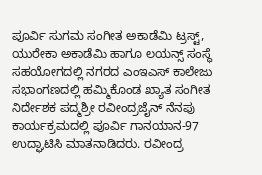ಪೂರ್ವಿ ಸುಗಮ ಸಂಗೀತ ಅಕಾಡೆಮಿ ಟ್ರಸ್ಟ್, ಯುರೇಕಾ ಅಕಾಡೆಮಿ ಹಾಗೂ ಲಯನ್ಸ್ ಸಂಸ್ಥೆ ಸಹಯೋಗದಲ್ಲಿ ನಗರದ ಎಂಇಎಸ್ ಕಾಲೇಜು ಸಭಾಂಗಣದಲ್ಲಿ ಹಮ್ಮಿಕೊಂಡ ಖ್ಯಾತ ಸಂಗೀತ ನಿರ್ದೇಶಕ ಪದ್ಮಶ್ರೀ ರವೀಂದ್ರಜೈನ್ ನೆನಪು ಕಾರ್ಯಕ್ರಮದಲ್ಲಿ ಪೂರ್ವಿ ಗಾನಯಾನ-97 ಉದ್ಘಾಟಿಸಿ ಮಾತನಾಡಿದರು. ರವೀಂದ್ರ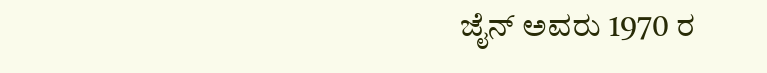ಜೈನ್‌ ಅವರು 1970 ರ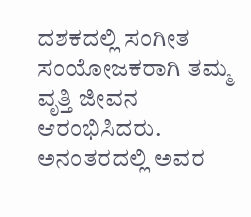ದಶಕದಲ್ಲಿ ಸಂಗೀತ ಸಂಯೋಜಕರಾಗಿ ತಮ್ಮ ವೃತ್ತಿ ಜೀವನ ಆರಂಭಿಸಿದರು. ಅನಂತರದಲ್ಲಿ ಅವರ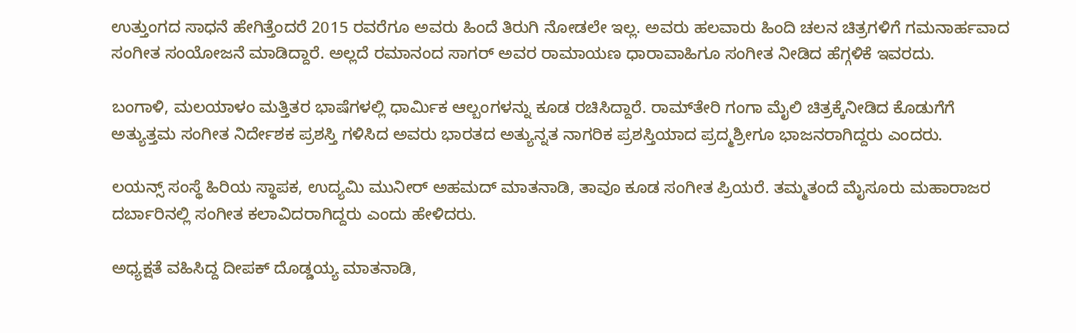ಉತ್ತುಂಗದ ಸಾಧನೆ ಹೇಗಿತ್ತೆಂದರೆ 2015 ರವರೆಗೂ ಅವರು ಹಿಂದೆ ತಿರುಗಿ ನೋಡಲೇ ಇಲ್ಲ. ಅವರು ಹಲವಾರು ಹಿಂದಿ ಚಲನ ಚಿತ್ರಗಳಿಗೆ ಗಮನಾರ್ಹವಾದ ಸಂಗೀತ ಸಂಯೋಜನೆ ಮಾಡಿದ್ದಾರೆ. ಅಲ್ಲದೆ ರಮಾನಂದ ಸಾಗರ್‌ ಅವರ ರಾಮಾಯಣ ಧಾರಾವಾಹಿಗೂ ಸಂಗೀತ ನೀಡಿದ ಹೆಗ್ಗಳಿಕೆ ಇವರದು.

ಬಂಗಾಳಿ, ಮಲಯಾಳಂ ಮತ್ತಿತರ ಭಾಷೆಗಳಲ್ಲಿ ಧಾರ್ಮಿಕ ಆಲ್ಬಂಗಳನ್ನು ಕೂಡ ರಚಿಸಿದ್ದಾರೆ. ರಾಮ್‌ತೇರಿ ಗಂಗಾ ಮೈಲಿ ಚಿತ್ರಕ್ಕೆನೀಡಿದ ಕೊಡುಗೆಗೆ ಅತ್ಯುತ್ತಮ ಸಂಗೀತ ನಿರ್ದೇಶಕ ಪ್ರಶಸ್ತಿ ಗಳಿಸಿದ ಅವರು ಭಾರತದ ಅತ್ಯುನ್ನತ ನಾಗರಿಕ ಪ್ರಶಸ್ತಿಯಾದ ಪ್ರದ್ಮಶ್ರೀಗೂ ಭಾಜನರಾಗಿದ್ದರು ಎಂದರು.

ಲಯನ್ಸ್ ಸಂಸ್ಥೆ ಹಿರಿಯ ಸ್ಥಾಪಕ, ಉದ್ಯಮಿ ಮುನೀರ್‌ ಅಹಮದ್ ಮಾತನಾಡಿ, ತಾವೂ ಕೂಡ ಸಂಗೀತ ಪ್ರಿಯರೆ. ತಮ್ಮತಂದೆ ಮೈಸೂರು ಮಹಾರಾಜರ ದರ್ಬಾರಿನಲ್ಲಿ ಸಂಗೀತ ಕಲಾವಿದರಾಗಿದ್ದರು ಎಂದು ಹೇಳಿದರು.

ಅಧ್ಯಕ್ಷತೆ ವಹಿಸಿದ್ದ ದೀಪಕ್‌ ದೊಡ್ಡಯ್ಯ ಮಾತನಾಡಿ,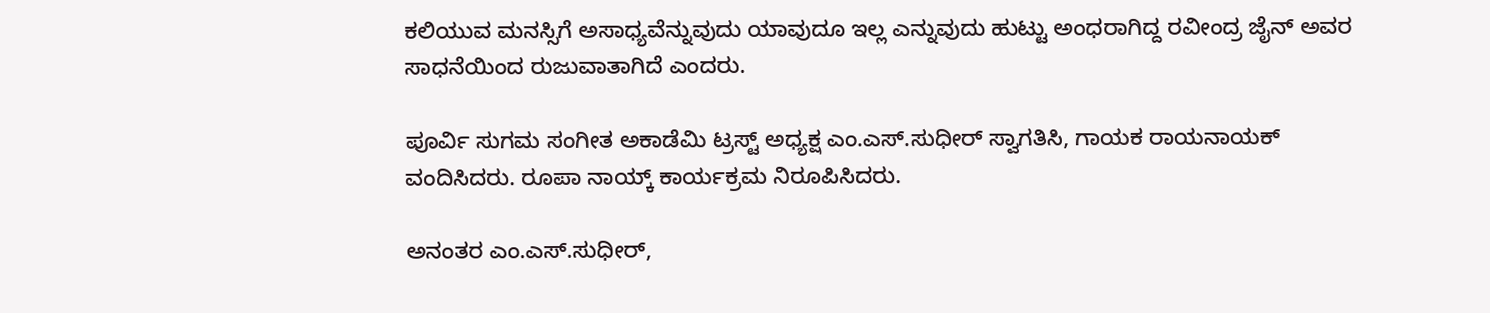ಕಲಿಯುವ ಮನಸ್ಸಿಗೆ ಅಸಾಧ್ಯವೆನ್ನುವುದು ಯಾವುದೂ ಇಲ್ಲ ಎನ್ನುವುದು ಹುಟ್ಟು ಅಂಧರಾಗಿದ್ದ ರವೀಂದ್ರ ಜೈನ್‌ ಅವರ ಸಾಧನೆಯಿಂದ ರುಜುವಾತಾಗಿದೆ ಎಂದರು.

ಪೂರ್ವಿ ಸುಗಮ ಸಂಗೀತ ಅಕಾಡೆಮಿ ಟ್ರಸ್ಟ್‌ ಅಧ್ಯಕ್ಷ ಎಂ.ಎಸ್.ಸುಧೀರ್ ಸ್ವಾಗತಿಸಿ, ಗಾಯಕ ರಾಯನಾಯಕ್ ವಂದಿಸಿದರು. ರೂಪಾ ನಾಯ್ಕ್‌ ಕಾರ್ಯಕ್ರಮ ನಿರೂಪಿಸಿದರು.

ಅನಂತರ ಎಂ.ಎಸ್.ಸುಧೀರ್,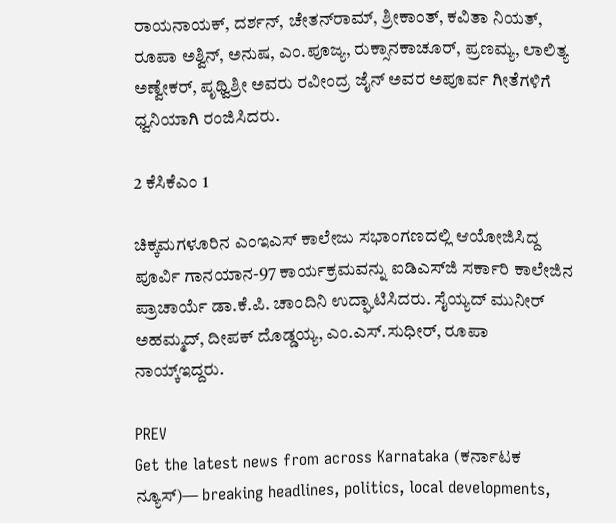ರಾಯನಾಯಕ್, ದರ್ಶನ್, ಚೇತನ್‌ರಾಮ್, ಶ್ರೀಕಾಂತ್, ಕವಿತಾ ನಿಯತ್, ರೂಪಾ ಅಶ್ವಿನ್, ಅನುಷ, ಎಂ.ಪೂಜ್ಯ, ರುಕ್ಸಾನಕಾಚೂರ್, ಪ್ರಣಮ್ಯ, ಲಾಲಿತ್ಯ ಅಣ್ವೇಕರ್, ಪೃಥ್ವಿಶ್ರೀ ಅವರು ರವೀಂದ್ರ ಜೈನ್‌ ಅವರ ಅಪೂರ್ವ ಗೀತೆಗಳಿಗೆ ಧ್ವನಿಯಾಗಿ ರಂಜಿಸಿದರು.

2 ಕೆಸಿಕೆಎಂ 1

ಚಿಕ್ಕಮಗಳೂರಿನ ಎಂಇಎಸ್ ಕಾಲೇಜು ಸಭಾಂಗಣದಲ್ಲಿ ಆಯೋಜಿಸಿದ್ದ ಪೂರ್ವಿ ಗಾನಯಾನ-97 ಕಾರ್ಯಕ್ರಮವನ್ನು ಐಡಿಎಸ್‌ಜಿ ಸರ್ಕಾರಿ ಕಾಲೇಜಿನ ಪ್ರಾಚಾರ್ಯೆ ಡಾ.ಕೆ.ಪಿ. ಚಾಂದಿನಿ ಉದ್ಘಾಟಿಸಿದರು. ಸೈಯ್ಯದ್ ಮುನೀರ್‌ ಅಹಮ್ಮದ್, ದೀಪಕ್‌ ದೊಡ್ಡಯ್ಯ, ಎಂ.ಎಸ್.ಸುಧೀರ್, ರೂಪಾ ನಾಯ್ಕ್‌ಇದ್ದರು.

PREV
Get the latest news from across Karnataka (ಕರ್ನಾಟಕ ನ್ಯೂಸ್)— breaking headlines, politics, local developments,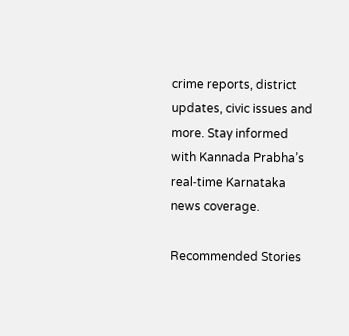crime reports, district updates, civic issues and more. Stay informed with Kannada Prabha’s real‑time Karnataka news coverage.

Recommended Stories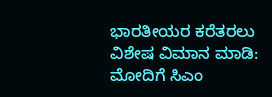ಭಾರತೀಯರ ಕರೆತರಲು ವಿಶೇಷ ವಿಮಾನ ಮಾಡಿ: ಮೋದಿಗೆ ಸಿಎಂ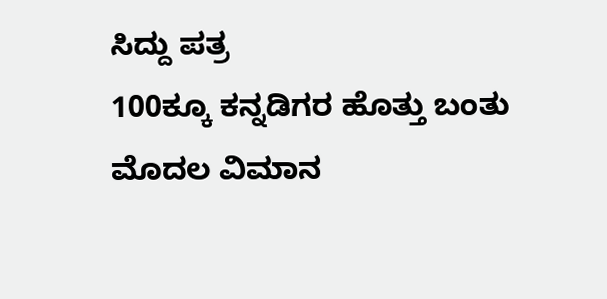ಸಿದ್ದು ಪತ್ರ
100ಕ್ಕೂ ಕನ್ನಡಿಗರ ಹೊತ್ತು ಬಂತು ಮೊದಲ ವಿಮಾನ